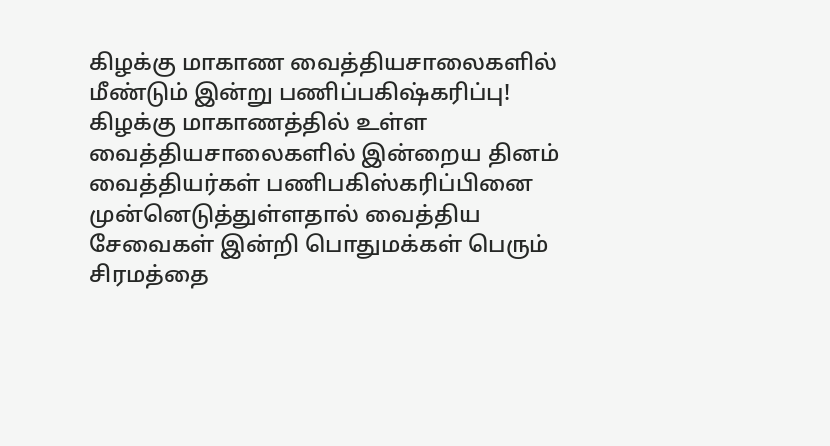கிழக்கு மாகாண வைத்தியசாலைகளில் மீண்டும் இன்று பணிப்பகிஷ்கரிப்பு!
கிழக்கு மாகாணத்தில் உள்ள வைத்தியசாலைகளில் இன்றைய தினம் வைத்தியர்கள் பணிபகிஸ்கரிப்பினை முன்னெடுத்துள்ளதால் வைத்திய சேவைகள் இன்றி பொதுமக்கள் பெரும் சிரமத்தை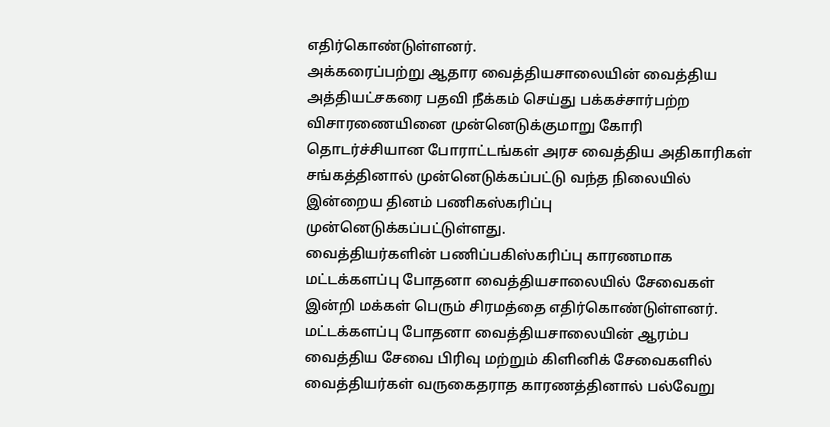எதிர்கொண்டுள்ளனர்.
அக்கரைப்பற்று ஆதார வைத்தியசாலையின் வைத்திய அத்தியட்சகரை பதவி நீக்கம் செய்து பக்கச்சார்பற்ற விசாரணையினை முன்னெடுக்குமாறு கோரி தொடர்ச்சியான போராட்டங்கள் அரச வைத்திய அதிகாரிகள் சங்கத்தினால் முன்னெடுக்கப்பட்டு வந்த நிலையில் இன்றைய தினம் பணிகஸ்கரிப்பு முன்னெடுக்கப்பட்டுள்ளது.
வைத்தியர்களின் பணிப்பகிஸ்கரிப்பு காரணமாக மட்டக்களப்பு போதனா வைத்தியசாலையில் சேவைகள் இன்றி மக்கள் பெரும் சிரமத்தை எதிர்கொண்டுள்ளனர்.
மட்டக்களப்பு போதனா வைத்தியசாலையின் ஆரம்ப வைத்திய சேவை பிரிவு மற்றும் கிளினிக் சேவைகளில் வைத்தியர்கள் வருகைதராத காரணத்தினால் பல்வேறு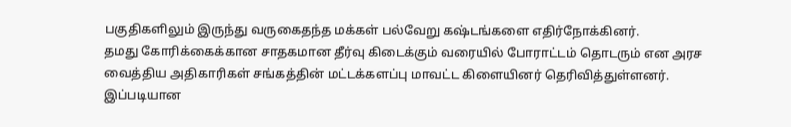பகுதிகளிலும் இருந்து வருகைதந்த மக்கள் பல்வேறு கஷ்டங்களை எதிர்நோக்கினர்.
தமது கோரிக்கைக்கான சாதகமான தீர்வு கிடைக்கும் வரையில் போராட்டம் தொடரும் என அரச வைத்திய அதிகாரிகள் சங்கத்தின் மட்டக்களப்பு மாவட்ட கிளையினர் தெரிவித்துள்ளனர்.
இப்படியான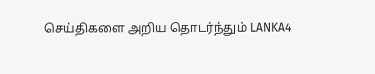செய்திகளை அறிய தொடர்ந்தும் LANKA4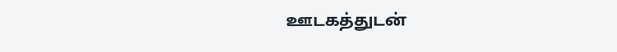ஊடகத்துடன்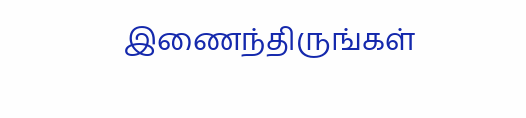இணைந்திருங்கள்